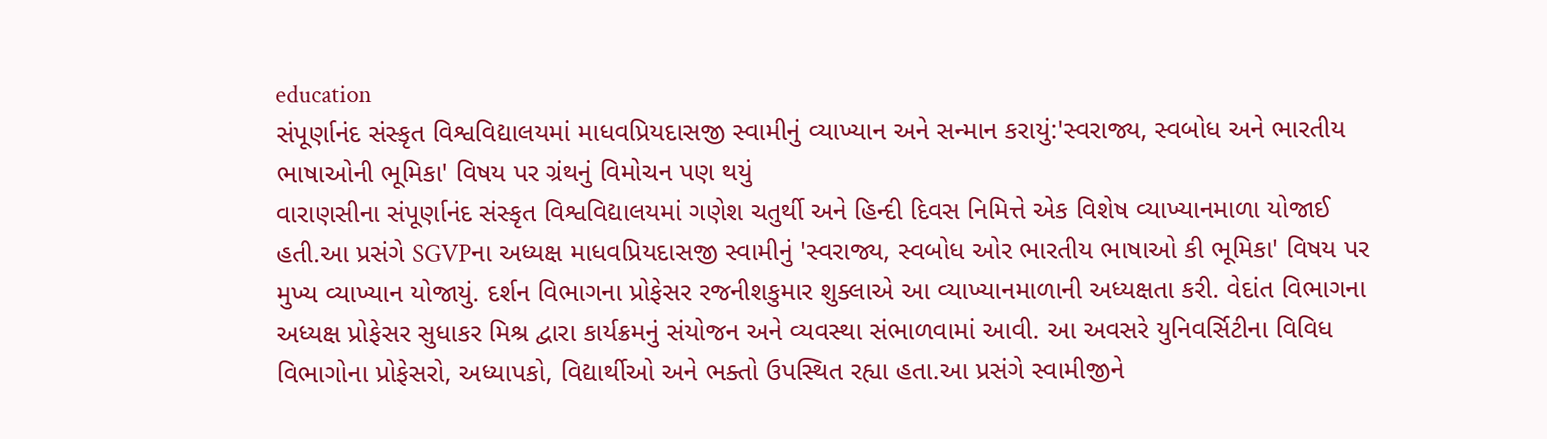education
સંપૂર્ણાનંદ સંસ્કૃત વિશ્વવિદ્યાલયમાં માધવપ્રિયદાસજી સ્વામીનું વ્યાખ્યાન અને સન્માન કરાયું:'સ્વરાજ્ય, સ્વબોધ અને ભારતીય ભાષાઓની ભૂમિકા' વિષય પર ગ્રંથનું વિમોચન પણ થયું
વારાણસીના સંપૂર્ણાનંદ સંસ્કૃત વિશ્વવિદ્યાલયમાં ગણેશ ચતુર્થી અને હિન્દી દિવસ નિમિત્તે એક વિશેષ વ્યાખ્યાનમાળા યોજાઈ હતી.આ પ્રસંગે SGVPના અધ્યક્ષ માધવપ્રિયદાસજી સ્વામીનું 'સ્વરાજ્ય, સ્વબોધ ઓર ભારતીય ભાષાઓ કી ભૂમિકા' વિષય પર મુખ્ય વ્યાખ્યાન યોજાયું. દર્શન વિભાગના પ્રોફેસર રજનીશકુમાર શુક્લાએ આ વ્યાખ્યાનમાળાની અધ્યક્ષતા કરી. વેદાંત વિભાગના અધ્યક્ષ પ્રોફેસર સુધાકર મિશ્ર દ્વારા કાર્યક્રમનું સંયોજન અને વ્યવસ્થા સંભાળવામાં આવી. આ અવસરે યુનિવર્સિટીના વિવિધ વિભાગોના પ્રોફેસરો, અધ્યાપકો, વિદ્યાર્થીઓ અને ભક્તો ઉપસ્થિત રહ્યા હતા.આ પ્રસંગે સ્વામીજીને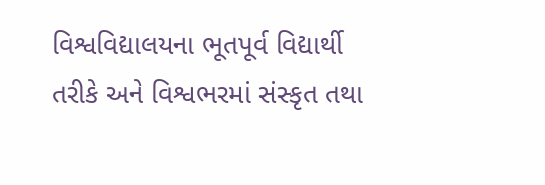વિશ્વવિદ્યાલયના ભૂતપૂર્વ વિદ્યાર્થી તરીકે અને વિશ્વભરમાં સંસ્કૃત તથા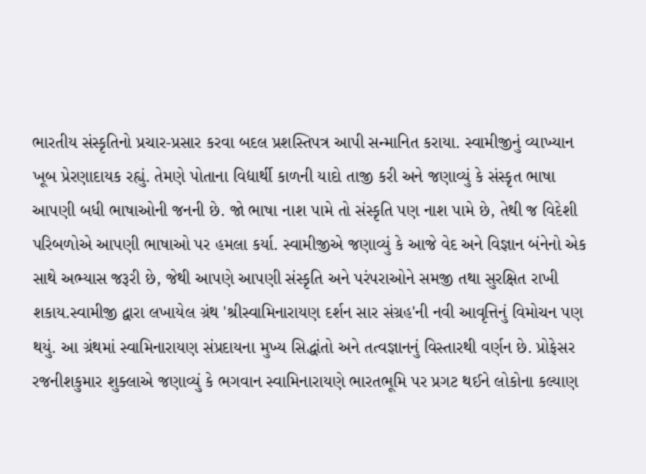ભારતીય સંસ્કૃતિનો પ્રચાર-પ્રસાર કરવા બદલ પ્રશસ્તિપત્ર આપી સન્માનિત કરાયા. સ્વામીજીનું વ્યાખ્યાન ખૂબ પ્રેરણાદાયક રહ્યું. તેમણે પોતાના વિદ્યાર્થી કાળની યાદો તાજી કરી અને જણાવ્યું કે સંસ્કૃત ભાષા આપણી બધી ભાષાઓની જનની છે. જો ભાષા નાશ પામે તો સંસ્કૃતિ પણ નાશ પામે છે, તેથી જ વિદેશી પરિબળોએ આપણી ભાષાઓ પર હમલા કર્યા. સ્વામીજીએ જણાવ્યું કે આજે વેદ અને વિજ્ઞાન બંનેનો એક સાથે અભ્યાસ જરૂરી છે, જેથી આપણે આપણી સંસ્કૃતિ અને પરંપરાઓને સમજી તથા સુરક્ષિત રાખી શકાય.સ્વામીજી દ્વારા લખાયેલ ગ્રંથ 'શ્રીસ્વામિનારાયણ દર્શન સાર સંગ્રહ'ની નવી આવૃત્તિનું વિમોચન પણ થયું. આ ગ્રંથમાં સ્વામિનારાયણ સંપ્રદાયના મુખ્ય સિદ્ધાંતો અને તત્વજ્ઞાનનું વિસ્તારથી વર્ણન છે. પ્રોફેસર રજનીશકુમાર શુક્લાએ જણાવ્યું કે ભગવાન સ્વામિનારાયણે ભારતભૂમિ પર પ્રગટ થઈને લોકોના કલ્યાણ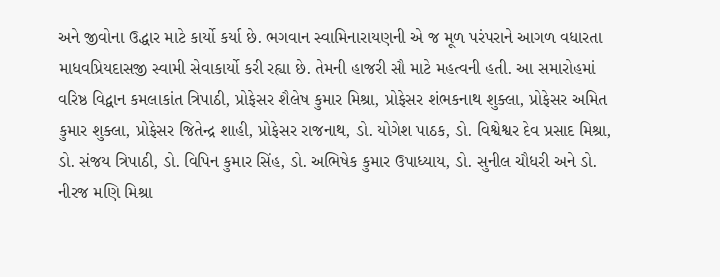અને જીવોના ઉદ્ધાર માટે કાર્યો કર્યા છે. ભગવાન સ્વામિનારાયણની એ જ મૂળ પરંપરાને આગળ વધારતા માધવપ્રિયદાસજી સ્વામી સેવાકાર્યો કરી રહ્યા છે. તેમની હાજરી સૌ માટે મહત્વની હતી. આ સમારોહમાં વરિષ્ઠ વિદ્વાન કમલાકાંત ત્રિપાઠી, પ્રોફેસર શૈલેષ કુમાર મિશ્રા, પ્રોફેસર શંભકનાથ શુક્લા, પ્રોફેસર અમિત કુમાર શુક્લા, પ્રોફેસર જિતેન્દ્ર શાહી, પ્રોફેસર રાજનાથ, ડો. યોગેશ પાઠક, ડો. વિશ્વેશ્વર દેવ પ્રસાદ મિશ્રા, ડો. સંજય ત્રિપાઠી, ડો. વિપિન કુમાર સિંહ, ડો. અભિષેક કુમાર ઉપાધ્યાય, ડો. સુનીલ ચૌધરી અને ડો. નીરજ મણિ મિશ્રા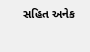સહિત અનેક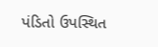પંડિતો ઉપસ્થિત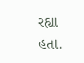રહ્યા હતા.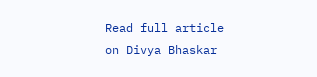Read full article on Divya Bhaskar